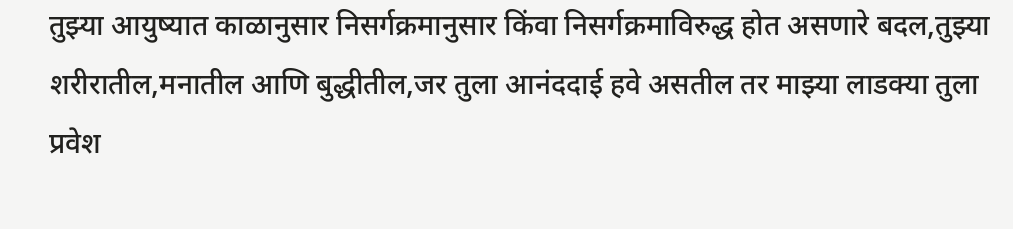तुझ्या आयुष्यात काळानुसार निसर्गक्रमानुसार किंवा निसर्गक्रमाविरुद्ध होत असणारे बदल,तुझ्या शरीरातील,मनातील आणि बुद्धीतील,जर तुला आनंददाई हवे असतील तर माझ्या लाडक्या तुला प्रवेश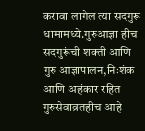करावा लागेल त्या सदगुरू धामामध्ये.गुरुआज्ञा हीच सदगुरूंची शक्ती आणि गुरु आज्ञापालन,निःशंक आणि अहंकार रहित गुरुसेवाव्रतहीच आहे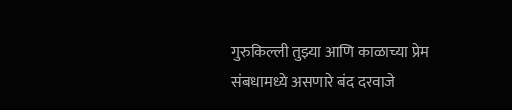गुरुकिल्ली तुझ्या आणि काळाच्या प्रेम संबधामध्ये असणारे बंद दरवाजे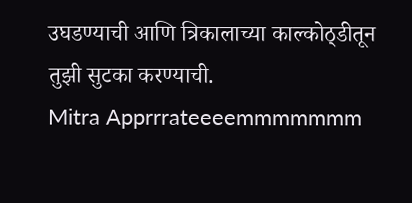उघडण्याची आणि त्रिकालाच्या काल्कोठ्डीतून तुझी सुटका करण्याची.
Mitra Apprrrateeeemmmmmmm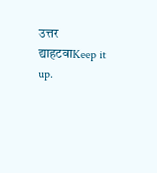उत्तर द्याहटवाKeep it up.